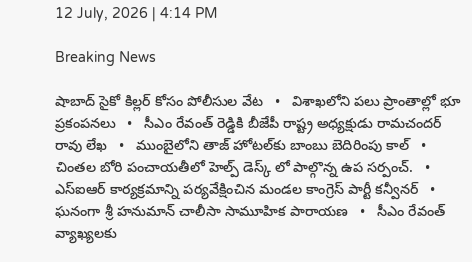12 July, 2026 | 4:14 PM

Breaking News

షాబాద్ సైకో కిల్లర్ కోసం పోలీసుల వేట   •   విశాఖలోని పలు ప్రాంతాల్లో భూ ప్రకంపనలు   •   సీఎం రేవంత్ రెడ్డికి బీజేపీ రాష్ట్ర అధ్యక్షుడు రామచందర్ రావు లేఖ   •   ముంబైలోని తాజ్ హోటల్‌కు బాంబు బెదిరింపు కాల్   •   చింతల బోరి పంచాయతీలో హెల్ప్ డెస్క్ లో పాల్గొన్న ఉప సర్పంచ్.   •   ఎస్ఐఆర్ కార్యక్రమాన్ని పర్యవేక్షించిన మండల కాంగ్రెస్ పార్టీ కన్వీనర్   •   ఘనంగా శ్రీ హనుమాన్ చాలీసా సామూహిక పారాయణ   •   సీఎం రేవంత్ వ్యాఖ్యలకు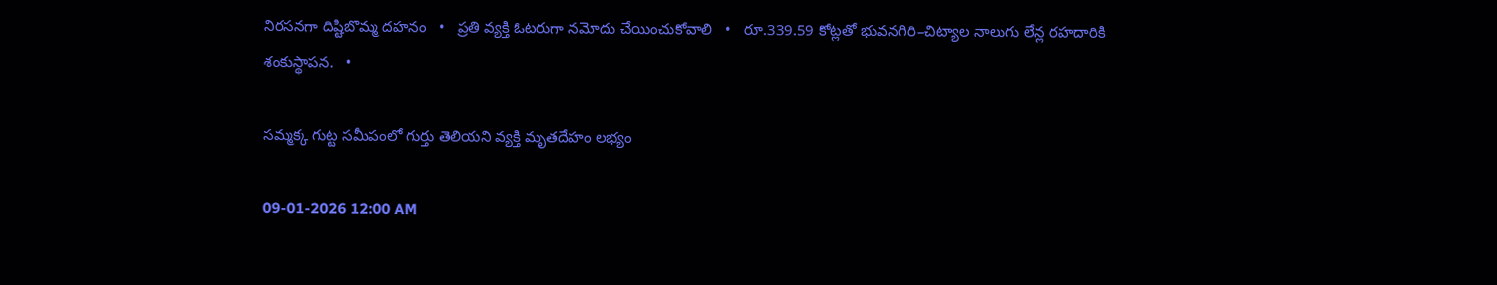నిరసనగా దిష్టిబొమ్మ దహనం   •   ప్రతి వ్యక్తి ఓటరుగా నమోదు చేయించుకోవాలి   •   రూ.339.59 కోట్లతో భువనగిరి–చిట్యాల నాలుగు లేన్ల రహదారికి శంకుస్థాపన.   •

సమ్మక్క గుట్ట సమీపంలో గుర్తు తెలియని వ్యక్తి మృతదేహం లభ్యం

09-01-2026 12:00 AM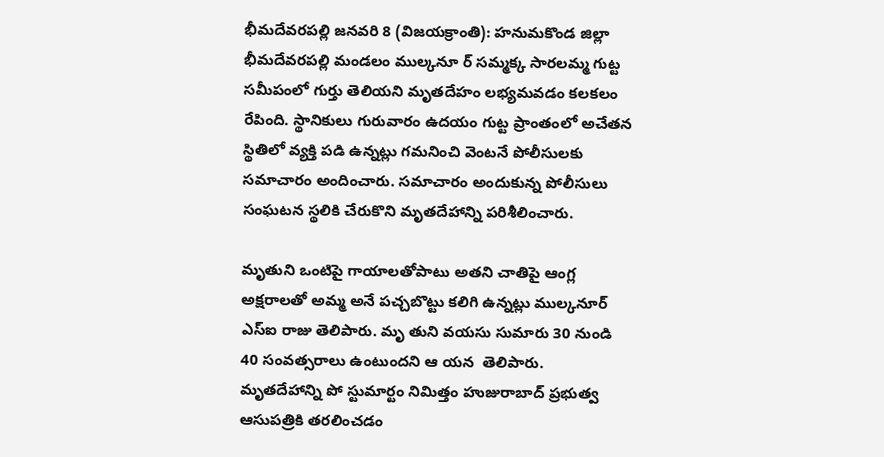భీమదేవరపల్లి జనవరి 8 (విజయక్రాంతి): హనుమకొండ జిల్లా భీమదేవరపల్లి మండలం ముల్కనూ ర్ సమ్మక్క సారలమ్మ గుట్ట సమీపంలో గుర్తు తెలియని మృతదేహం లభ్యమవడం కలకలం రేపింది. స్థానికులు గురువారం ఉదయం గుట్ట ప్రాంతంలో అచేతన స్థితిలో వ్యక్తి పడి ఉన్నట్లు గమనించి వెంటనే పోలీసులకు సమాచారం అందించారు. సమాచారం అందుకున్న పోలీసులు సంఘటన స్థలికి చేరుకొని మృతదేహాన్ని పరిశీలించారు.

మృతుని ఒంటిపై గాయాలతోపాటు అతని చాతిపై ఆంగ్ల అక్షరాలతో అమ్మ అనే పచ్చబొట్టు కలిగి ఉన్నట్లు ముల్కనూర్ ఎస్‌ఐ రాజు తెలిపారు. మృ తుని వయసు సుమారు 30 నుండి 40 సంవత్సరాలు ఉంటుందని ఆ యన  తెలిపారు.  మృతదేహాన్ని పో స్టుమార్టం నిమిత్తం హుజురాబాద్ ప్రభుత్వ ఆసుపత్రికి తరలించడం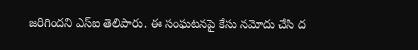జరిగిందని ఎస్‌ఐ తెలిపారు. ఈ సంఘటనపై కేసు నమోదు చేసి ద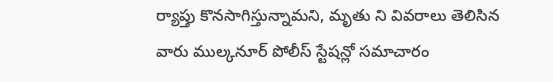ర్యాప్తు కొనసాగిస్తున్నామని, మృతు ని వివరాలు తెలిసిన వారు ముల్కనూర్ పోలీస్ స్టేషన్లో సమాచారం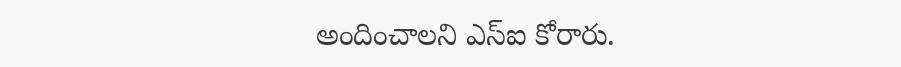అందించాలని ఎస్‌ఐ కోరారు.